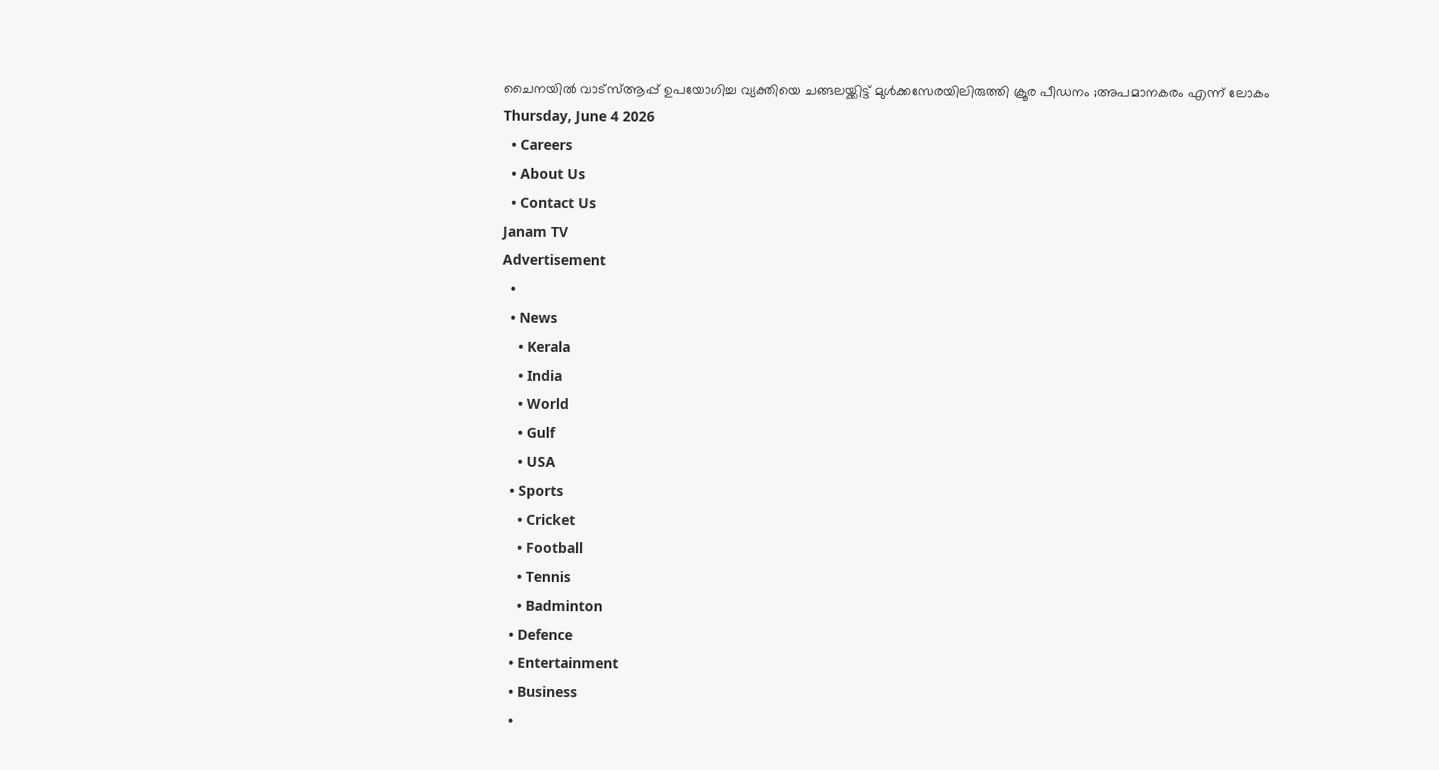ചൈനയിൽ വാട്‌സ്ആപ്പ് ഉപയോഗിച്ച വ്യക്തിയെ ചങ്ങലയ്ക്കിട്ട് മുൾക്കസേരയിലിരുത്തി ക്രൂര പീഡനം ;അപമാനകരം എന്ന് ലോകം
Thursday, June 4 2026
  • Careers
  • About Us
  • Contact Us
Janam TV
Advertisement
  •
  • News
    • Kerala
    • India
    • World
    • Gulf
    • USA
  • Sports
    • Cricket
    • Football
    • Tennis
    • Badminton
  • Defence
  • Entertainment
  • Business
  •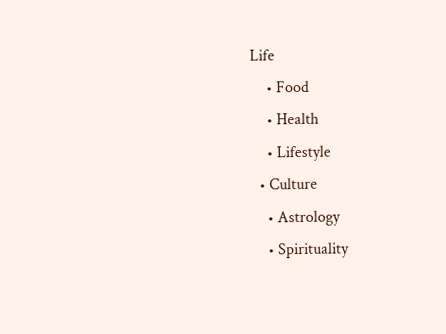Life
    • Food
    • Health
    • Lifestyle
  • Culture
    • Astrology
    • Spirituality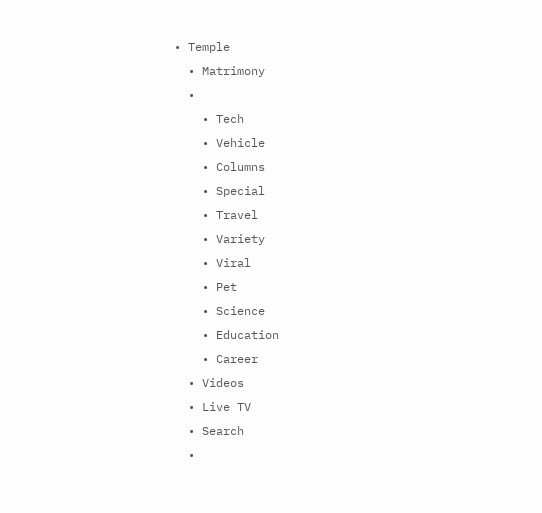• Temple
  • Matrimony
  •
    • Tech
    • Vehicle
    • Columns
    • Special
    • Travel
    • Variety
    • Viral
    • Pet
    • Science
    • Education
    • Career
  • Videos
  • Live TV
  • Search
  •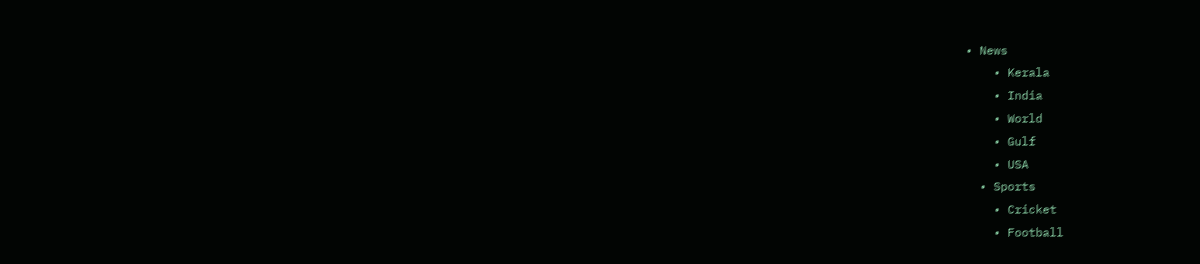• News
    • Kerala
    • India
    • World
    • Gulf
    • USA
  • Sports
    • Cricket
    • Football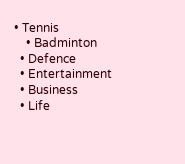• Tennis
    • Badminton
  • Defence
  • Entertainment
  • Business
  • Life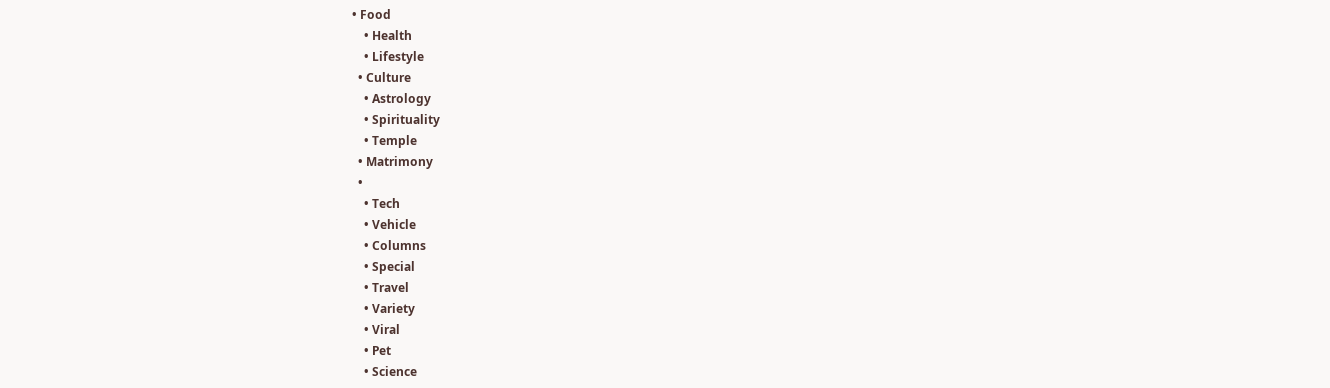• Food
    • Health
    • Lifestyle
  • Culture
    • Astrology
    • Spirituality
    • Temple
  • Matrimony
  •
    • Tech
    • Vehicle
    • Columns
    • Special
    • Travel
    • Variety
    • Viral
    • Pet
    • Science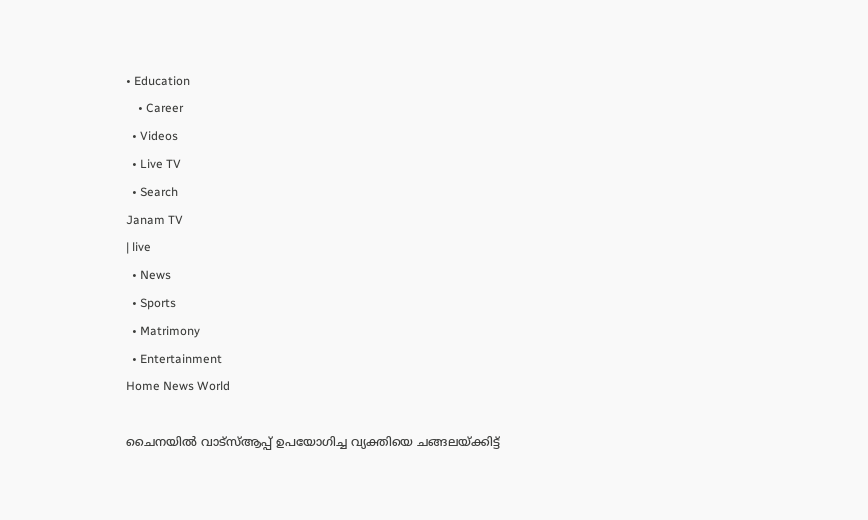• Education
    • Career
  • Videos
  • Live TV
  • Search
Janam TV
| live
  • News
  • Sports
  • Matrimony
  • Entertainment
Home News World

ചൈനയിൽ വാട്‌സ്ആപ്പ് ഉപയോഗിച്ച വ്യക്തിയെ ചങ്ങലയ്‌ക്കിട്ട്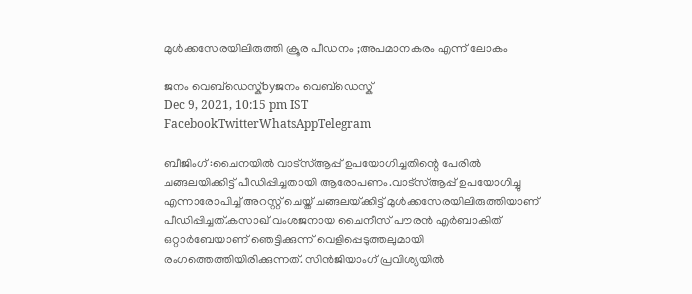മുൾക്കസേരയിലിരുത്തി ക്രൂര പീഡനം ;അപമാനകരം എന്ന് ലോകം

ജനം വെബ്‌ഡെസ്ക്byജനം വെബ്‌ഡെസ്ക്
Dec 9, 2021, 10:15 pm IST
FacebookTwitterWhatsAppTelegram

ബീജിംഗ് :ചൈനയിൽ വാട്‌സ്ആപ്പ് ഉപയോഗിച്ചതിന്റെ പേരിൽ ചങ്ങലയിക്കിട്ട് പീഡിപ്പിച്ചതായി ആരോപണം.വാട്‌സ്ആപ്പ് ഉപയോഗിച്ചു എന്നാരോപിച്ച് അറസ്റ്റ് ചെയ്ത് ചങ്ങലയ്‌ക്കിട്ട് മുൾക്കസേരയിലിരുത്തിയാണ് പീഡിപ്പിച്ചത്.കസാഖ് വംശജനായ ചൈനീസ് പൗരൻ എർബാകിത് ഒറ്റാർബേയാണ് ഞെട്ടിക്കുന്ന് വെളിപ്പെടുത്തലുമായി രംഗത്തെത്തിയിരിക്കുന്നത്. സിൻജിയാംഗ് പ്രവിശ്യയിൽ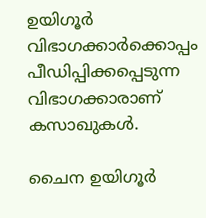ഉയിഗൂർ വിഭാഗക്കാർക്കൊപ്പം പീഡിപ്പിക്കപ്പെടുന്ന വിഭാഗക്കാരാണ് കസാഖുകൾ.

ചൈന ഉയിഗൂർ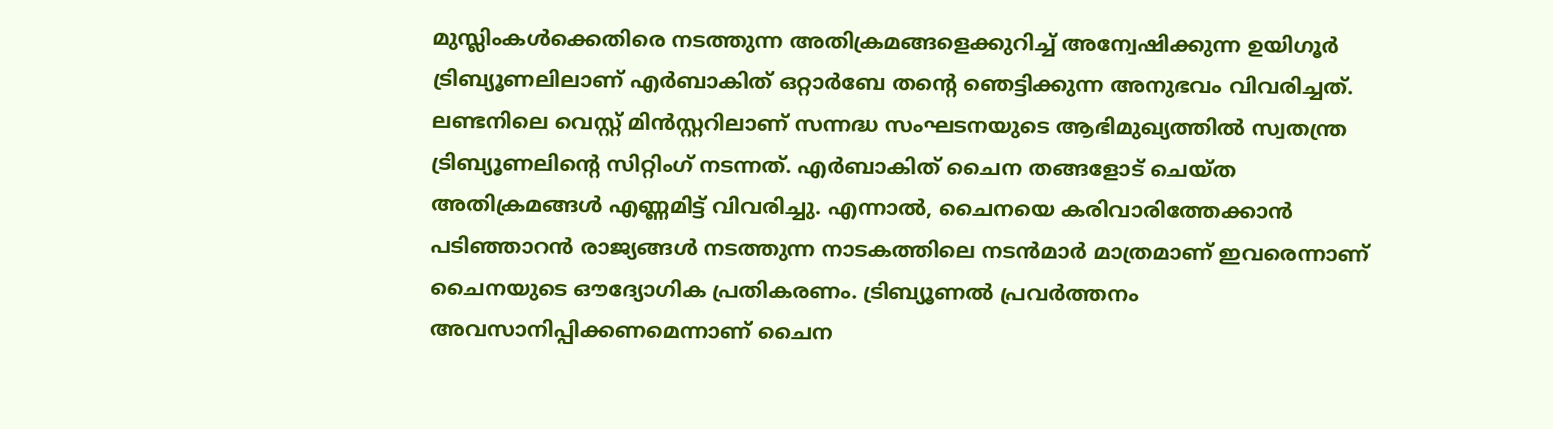മുസ്ലിംകൾക്കെതിരെ നടത്തുന്ന അതിക്രമങ്ങളെക്കുറിച്ച് അന്വേഷിക്കുന്ന ഉയിഗൂർ ട്രിബ്യൂണലിലാണ് എർബാകിത് ഒറ്റാർബേ തന്റെ ഞെട്ടിക്കുന്ന അനുഭവം വിവരിച്ചത്. ലണ്ടനിലെ വെസ്റ്റ് മിൻസ്റ്ററിലാണ് സന്നദ്ധ സംഘടനയുടെ ആഭിമുഖ്യത്തിൽ സ്വതന്ത്ര ട്രിബ്യൂണലിന്റെ സിറ്റിംഗ് നടന്നത്. എർബാകിത് ചൈന തങ്ങളോട് ചെയ്ത അതിക്രമങ്ങൾ എണ്ണമിട്ട് വിവരിച്ചു. എന്നാൽ, ചൈനയെ കരിവാരിത്തേക്കാൻ പടിഞ്ഞാറൻ രാജ്യങ്ങൾ നടത്തുന്ന നാടകത്തിലെ നടൻമാർ മാത്രമാണ് ഇവരെന്നാണ് ചൈനയുടെ ഔദ്യോഗിക പ്രതികരണം. ട്രിബ്യൂണൽ പ്രവർത്തനം അവസാനിപ്പിക്കണമെന്നാണ് ചൈന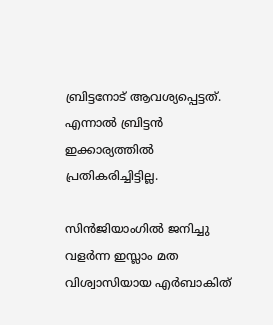ബ്രിട്ടനോട് ആവശ്യപ്പെട്ടത്. എന്നാൽ ബ്രിട്ടൻ ഇക്കാര്യത്തിൽ പ്രതികരിച്ചിട്ടില്ല.

സിൻജിയാംഗിൽ ജനിച്ചു വളർന്ന ഇസ്ലാം മത വിശ്വാസിയായ എർബാകിത്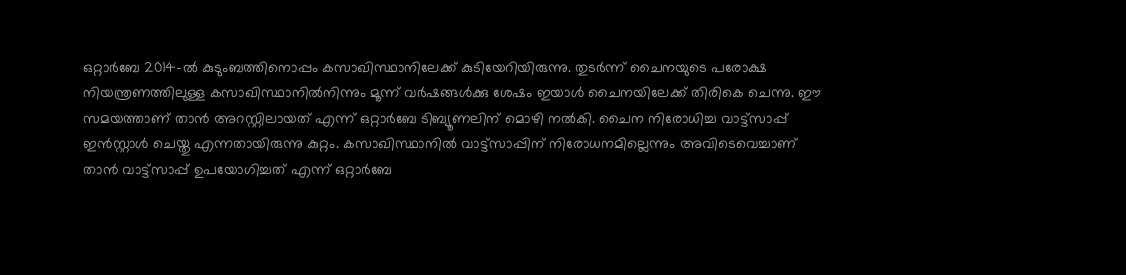ഒറ്റാർബേ 2014-ൽ കുടുംബത്തിനൊപ്പം കസാഖിസ്ഥാനിലേക്ക് കുടിയേറിയിരുന്നു. തുടർന്ന് ചൈനയുടെ പരോക്ഷ നിയന്ത്രണത്തിലുള്ള കസാഖിസ്ഥാനിൽനിന്നും മൂന്ന് വർഷങ്ങൾക്കു ശേഷം ഇയാൾ ചൈനയിലേക്ക് തിരികെ ചെന്നു. ഈ സമയത്താണ് താൻ അറസ്റ്റിലായത് എന്ന് ഒറ്റാർബേ ടിബ്യൂണലിന് മൊഴി നൽകി. ചൈന നിരോധിച്ച വാട്ട്സാപ്പ് ഇൻസ്റ്റാൾ ചെയ്തു എന്നതായിരുന്നു കുറ്റം. കസാഖിസ്ഥാനിൽ വാട്ട്സാപ്പിന് നിരോധനമില്ലെന്നും അവിടെവെച്ചാണ് താൻ വാട്ട്സാപ്പ് ഉപയോഗിച്ചത് എന്ന് ഒറ്റാർബേ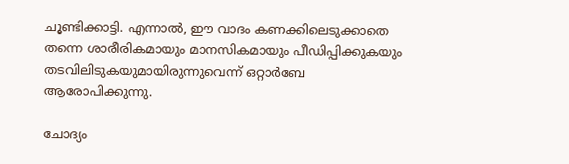ചൂണ്ടിക്കാട്ടി. എന്നാൽ, ഈ വാദം കണക്കിലെടുക്കാതെ തന്നെ ശാരീരികമായും മാനസികമായും പീഡിപ്പിക്കുകയും തടവിലിടുകയുമായിരുന്നുവെന്ന് ഒറ്റാർബേ ആരോപിക്കുന്നു.

ചോദ്യം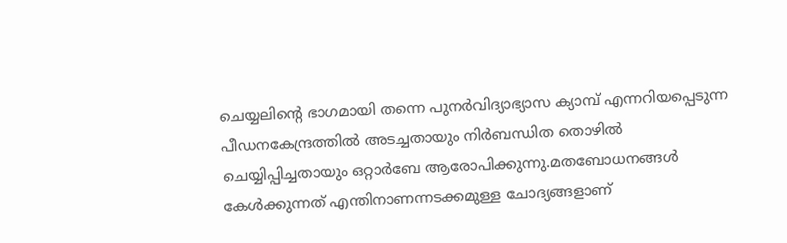ചെയ്യലിന്റെ ഭാഗമായി തന്നെ പുനർവിദ്യാഭ്യാസ ക്യാമ്പ് എന്നറിയപ്പെടുന്ന പീഡനകേന്ദ്രത്തിൽ അടച്ചതായും നിർബന്ധിത തൊഴിൽ ചെയ്യിപ്പിച്ചതായും ഒറ്റാർബേ ആരോപിക്കുന്നു.മതബോധനങ്ങൾ കേൾക്കുന്നത് എന്തിനാണന്നടക്കമുള്ള ചോദ്യങ്ങളാണ്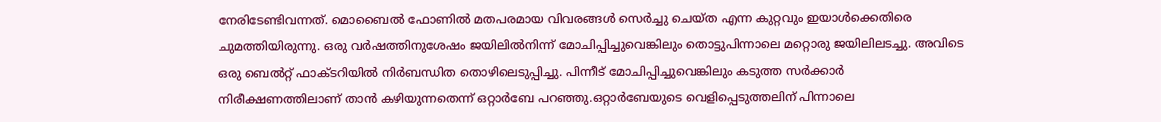നേരിടേണ്ടിവന്നത്. മൊബൈൽ ഫോണിൽ മതപരമായ വിവരങ്ങൾ സെർച്ചു ചെയ്ത എന്ന കുറ്റവും ഇയാൾക്കെതിരെ ചുമത്തിയിരുന്നു. ഒരു വർഷത്തിനുശേഷം ജയിലിൽനിന്ന് മോചിപ്പിച്ചുവെങ്കിലും തൊട്ടുപിന്നാലെ മറ്റൊരു ജയിലിലടച്ചു. അവിടെ ഒരു ബെൽറ്റ് ഫാക്ടറിയിൽ നിർബന്ധിത തൊഴിലെടുപ്പിച്ചു. പിന്നീട് മോചിപ്പിച്ചുവെങ്കിലും കടുത്ത സർക്കാർ നിരീക്ഷണത്തിലാണ് താൻ കഴിയുന്നതെന്ന് ഒറ്റാർബേ പറഞ്ഞു.ഒറ്റാർബേയുടെ വെളിപ്പെടുത്തലിന് പിന്നാലെ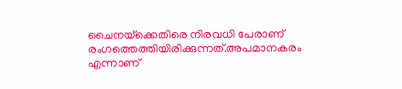ചൈനയ്‌ക്കെതിരെ നിരവധി പേരാണ് രംഗത്തെത്തിയിരിക്കുന്നത്.അപമാനകരം എന്നാണ്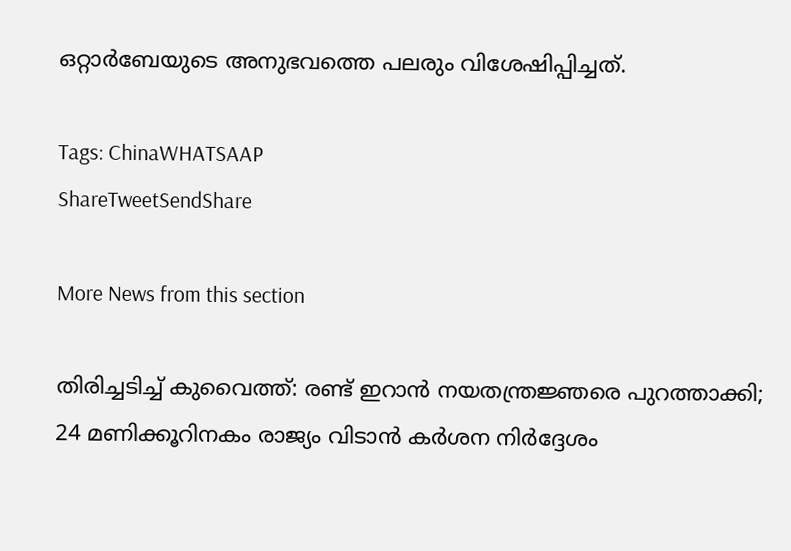ഒറ്റാർബേയുടെ അനുഭവത്തെ പലരും വിശേഷിപ്പിച്ചത്.

Tags: ChinaWHATSAAP
ShareTweetSendShare

More News from this section

തിരിച്ചടിച്ച് കുവൈത്ത്: രണ്ട് ഇറാന്‍ നയതന്ത്രജ്ഞരെ പുറത്താക്കി; 24 മണിക്കൂറിനകം രാജ്യം വിടാന്‍ കര്‍ശന നിര്‍ദ്ദേശം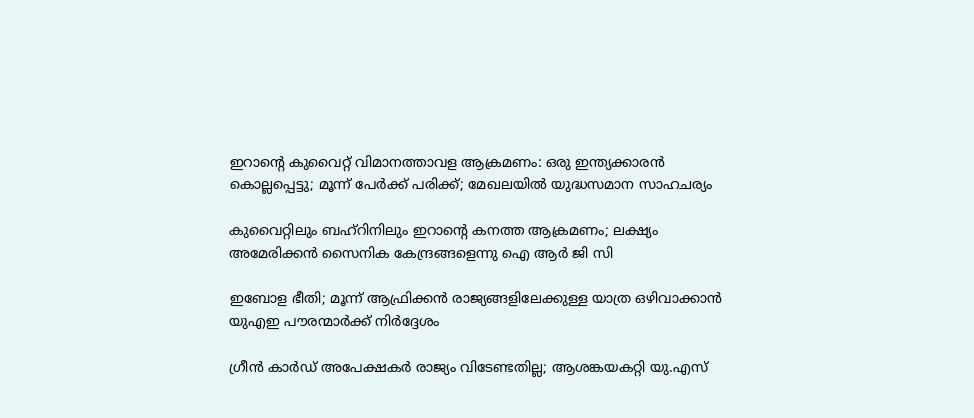ഇറാന്റെ കുവൈറ്റ് വിമാനത്താവള ആക്രമണം: ഒരു ഇന്ത്യക്കാരന്‍ കൊല്ലപ്പെട്ടു; മൂന്ന് പേര്‍ക്ക് പരിക്ക്; മേഖലയില്‍ യുദ്ധസമാന സാഹചര്യം

കുവൈറ്റിലും ബഹ്‌റിനിലും ഇറാന്റെ കനത്ത ആക്രമണം; ലക്ഷ്യം അമേരിക്കൻ സൈനിക കേന്ദ്രങ്ങളെന്നു ഐ ആർ ജി സി

ഇബോള ഭീതി; മൂന്ന് ആഫ്രിക്കന്‍ രാജ്യങ്ങളിലേക്കുള്ള യാത്ര ഒഴിവാക്കാന്‍ യുഎഇ പൗരന്മാര്‍ക്ക് നിര്‍ദ്ദേശം

ഗ്രീന്‍ കാര്‍ഡ് അപേക്ഷകര്‍ രാജ്യം വിടേണ്ടതില്ല; ആശങ്കയകറ്റി യു.എസ്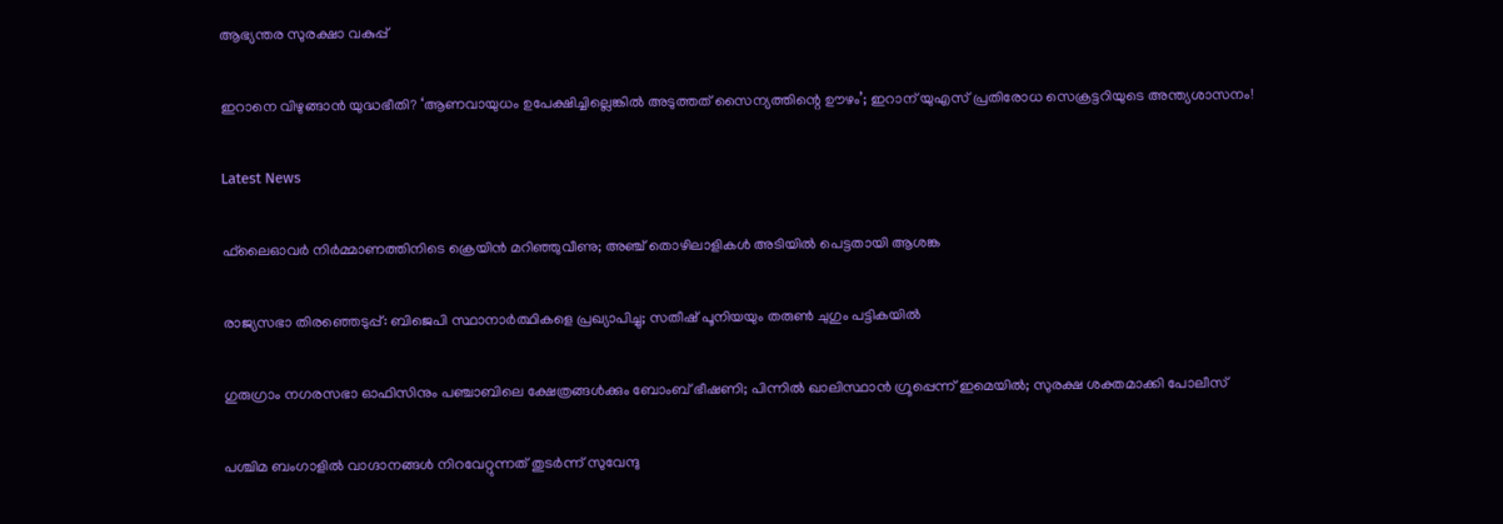ആഭ്യന്തര സുരക്ഷാ വകുപ്പ്

ഇറാനെ വിഴുങ്ങാൻ യുദ്ധഭീതി? ‘ആണവായുധം ഉപേക്ഷിച്ചില്ലെങ്കിൽ അടുത്തത് സൈന്യത്തിന്റെ ഊഴം’; ഇറാന് യുഎസ് പ്രതിരോധ സെക്രട്ടറിയുടെ അന്ത്യശാസനം!

Latest News

ഫ്‌ലൈഓവര്‍ നിര്‍മ്മാണത്തിനിടെ ക്രെയിന്‍ മറിഞ്ഞുവീണു; അഞ്ച് തൊഴിലാളികള്‍ അടിയില്‍ പെട്ടതായി ആശങ്ക

രാജ്യസഭാ തിരഞ്ഞെടുപ്പ്: ബിജെപി സ്ഥാനാര്‍ത്ഥികളെ പ്രഖ്യാപിച്ചു; സതീഷ് പൂനിയയും തരുണ്‍ ചുഗും പട്ടികയില്‍

ഗുരുഗ്രാം നഗരസഭാ ഓഫിസിനും പഞ്ചാബിലെ ക്ഷേത്രങ്ങള്‍ക്കും ബോംബ് ഭീഷണി; പിന്നില്‍ ഖാലിസ്ഥാന്‍ ഗ്രൂപ്പെന്ന് ഇമെയില്‍; സുരക്ഷ ശക്തമാക്കി പോലീസ്

പശ്ചിമ ബംഗാളില്‍ വാഗ്ദാനങ്ങള്‍ നിറവേറ്റുന്നത് തുടര്‍ന്ന് സുവേന്ദു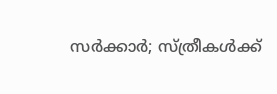സര്‍ക്കാര്‍; സ്ത്രീകള്‍ക്ക്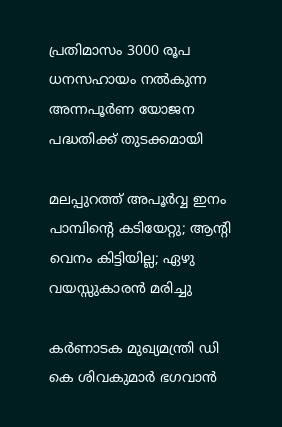പ്രതിമാസം 3000 രൂപ ധനസഹായം നല്‍കുന്ന അന്നപൂര്‍ണ യോജന പദ്ധതിക്ക് തുടക്കമായി

മലപ്പുറത്ത് അപൂര്‍വ്വ ഇനം പാമ്പിന്റെ കടിയേറ്റു; ആന്റി വെനം കിട്ടിയില്ല; ഏഴു വയസ്സുകാരന്‍ മരിച്ചു

കർണാടക മുഖ്യമന്ത്രി ഡി കെ ശിവകുമാർ ഭഗവാൻ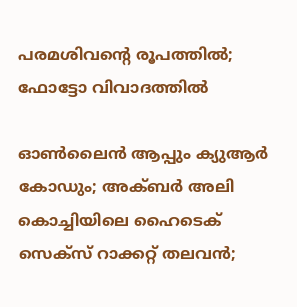പരമശിവന്റെ രൂപത്തിൽ; ഫോട്ടോ വിവാദത്തിൽ

ഓണ്‍ലൈന്‍ ആപ്പും ക്യുആര്‍ കോഡും; അക്ബര്‍ അലി കൊച്ചിയിലെ ഹൈടെക് സെക്‌സ് റാക്കറ്റ് തലവന്‍;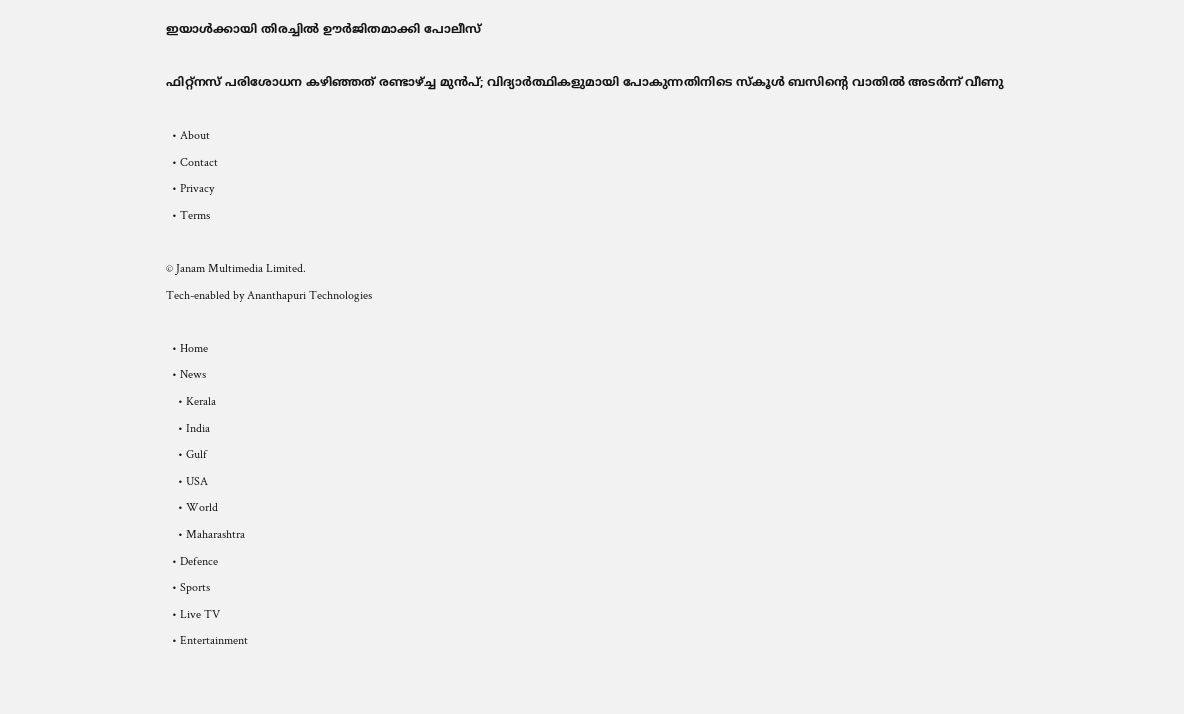ഇയാള്‍ക്കായി തിരച്ചില്‍ ഊര്‍ജിതമാക്കി പോലീസ്

ഫിറ്റ്നസ് പരിശോധന കഴിഞ്ഞത് രണ്ടാഴ്‌ച്ച മുൻപ്; വിദ്യാർത്ഥികളുമായി പോകുന്നതിനിടെ സ്കൂള്‍ ബസിന്റെ വാതിൽ അടര്‍ന്ന് വീണു

  • About
  • Contact
  • Privacy
  • Terms

© Janam Multimedia Limited.
Tech-enabled by Ananthapuri Technologies

  • Home
  • News
    • Kerala
    • India
    • Gulf
    • USA
    • World
    • Maharashtra
  • Defence
  • Sports
  • Live TV
  • Entertainment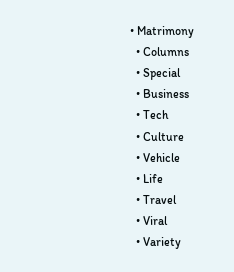• Matrimony
  • Columns
  • Special
  • Business
  • Tech
  • Culture
  • Vehicle
  • Life
  • Travel
  • Viral
  • Variety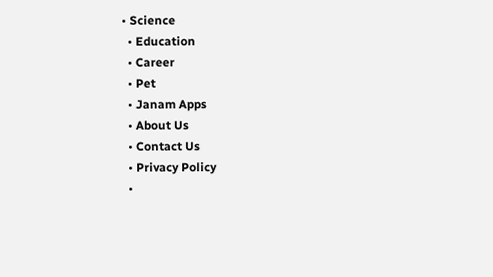• Science
  • Education
  • Career
  • Pet
  • Janam Apps
  • About Us
  • Contact Us
  • Privacy Policy
  •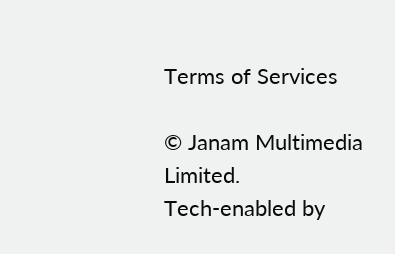Terms of Services

© Janam Multimedia Limited.
Tech-enabled by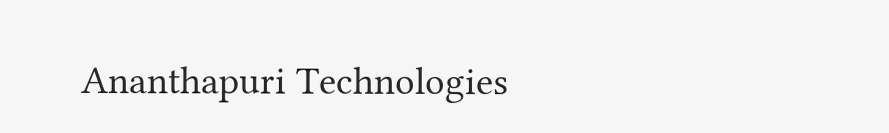Ananthapuri Technologies